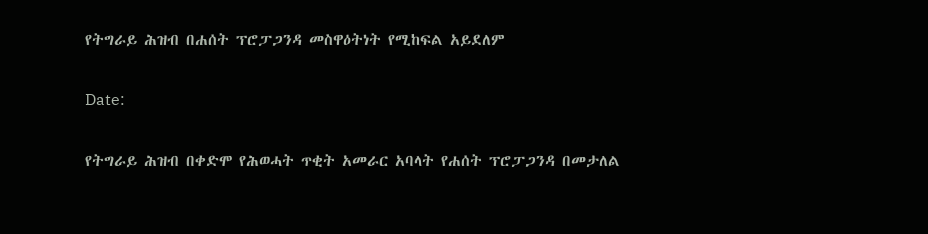የትግራይ ሕዝብ በሐሰት ፕሮፓጋንዳ መስዋዕትነት የሚከፍል አይደለም

Date:

የትግራይ ሕዝብ በቀድሞ የሕወሓት ጥቂት አመራር አባላት የሐሰት ፕሮፓጋንዳ በመታለል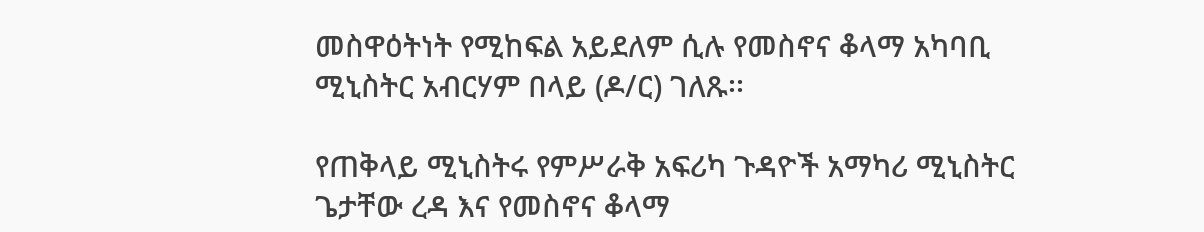መስዋዕትነት የሚከፍል አይደለም ሲሉ የመስኖና ቆላማ አካባቢ ሚኒስትር አብርሃም በላይ (ዶ/ር) ገለጹ፡፡

የጠቅላይ ሚኒስትሩ የምሥራቅ አፍሪካ ጉዳዮች አማካሪ ሚኒስትር ጌታቸው ረዳ እና የመስኖና ቆላማ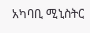አካባቢ ሚኒስትር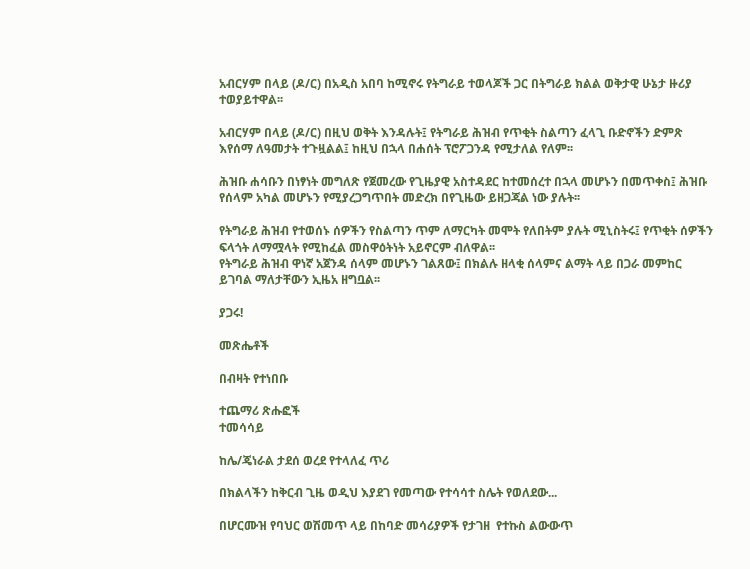አብርሃም በላይ (ዶ/ር) በአዲስ አበባ ከሚኖሩ የትግራይ ተወላጆች ጋር በትግራይ ክልል ወቅታዊ ሁኔታ ዙሪያ ተወያይተዋል፡፡

አብርሃም በላይ (ዶ/ር) በዚህ ወቅት እንዳሉት፤ የትግራይ ሕዝብ የጥቂት ስልጣን ፈላጊ ቡድኖችን ድምጽ እየሰማ ለዓመታት ተጉዟልል፤ ከዚህ በኋላ በሐሰት ፕሮፖጋንዳ የሚታለል የለም፡፡

ሕዝቡ ሐሳቡን በነፃነት መግለጽ የጀመረው የጊዜያዊ አስተዳደር ከተመሰረተ በኋላ መሆኑን በመጥቀስ፤ ሕዝቡ የሰላም አካል መሆኑን የሚያረጋግጥበት መድረክ በየጊዜው ይዘጋጃል ነው ያሉት፡፡

የትግራይ ሕዝብ የተወሰኑ ሰዎችን የስልጣን ጥም ለማርካት መሞት የለበትም ያሉት ሚኒስትሩ፤ የጥቂት ሰዎችን ፍላጎት ለማሟላት የሚከፈል መስዋዕትነት አይኖርም ብለዋል፡፡
የትግራይ ሕዝብ ዋነኛ አጀንዳ ሰላም መሆኑን ገልጸው፤ በክልሉ ዘላቂ ሰላምና ልማት ላይ በጋራ መምከር ይገባል ማለታቸውን ኢዜአ ዘግቧል፡፡

ያጋሩ!

መጽሔቶች

በብዛት የተነበቡ

ተጨማሪ ጽሑፎች
ተመሳሳይ

ከሌ/ጄነራል ታደሰ ወረደ የተላለፈ ጥሪ

በክልላችን ከቅርብ ጊዜ ወዲህ እያደገ የመጣው የተሳሳተ ስሌት የወለደው...

በሆርሙዝ የባህር ወሽመጥ ላይ በከባድ መሳሪያዎች የታገዘ  የተኩስ ልውውጥ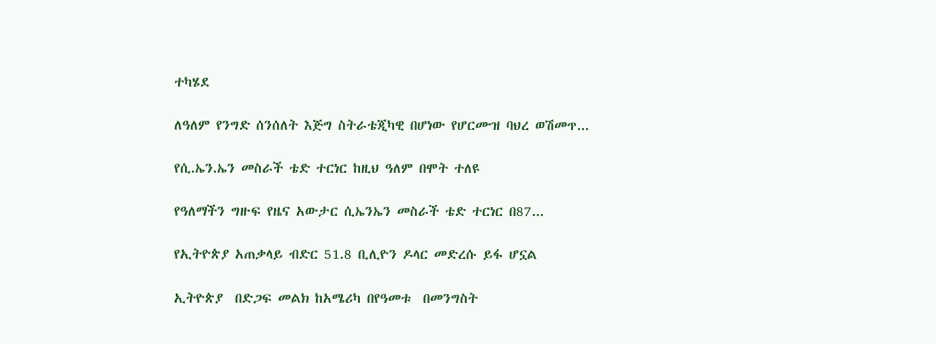ተካሄደ

ለዓለም የንግድ ሰንሰለት እጅግ ስትራቴጂካዊ በሆነው የሆርሙዝ ባህረ ወሽመጥ...

የሲ.ኤን.ኤን መስራች ቴድ ተርነር ከዚህ ዓለም በሞት ተለዩ

የዓለማችን ግዙፍ የዜና አውታር ሲኤንኤን መስራች ቴድ ተርነር በ87...

የኢትዮጵያ አጠቃላይ ብድር 51.8 ቢሊዮን ዶላር መድረሱ ይፋ ሆኗል

ኢትዮጵያ  በድጋፍ መልክ ከአሜሪካ በየዓመቱ  በመንግስት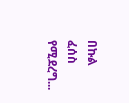በኩል ፈሰስ የሚደረግ...